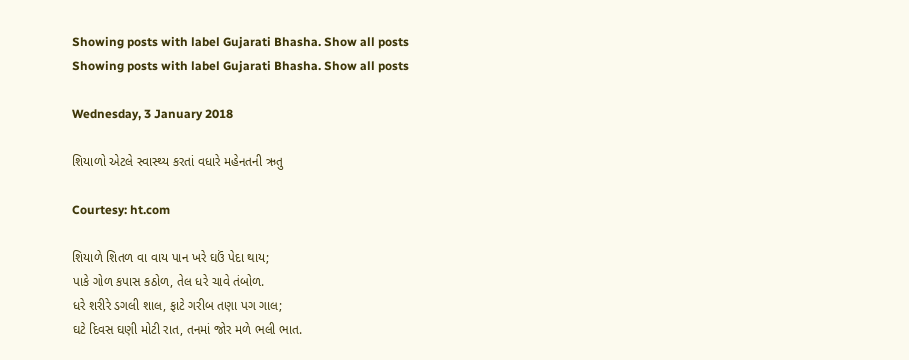Showing posts with label Gujarati Bhasha. Show all posts
Showing posts with label Gujarati Bhasha. Show all posts

Wednesday, 3 January 2018

શિયાળો એટલે સ્વાસ્થ્ય કરતાં વધારે મહેનતની ઋતુ

Courtesy: ht.com

શિયાળે શિતળ વા વાય પાન ખરે ઘઉં પેદા થાય;
પાકે ગોળ કપાસ કઠોળ, તેલ ધરે ચાવે તંબોળ.
ધરે શરીરે ડગલી શાલ, ફાટે ગરીબ તણા પગ ગાલ;
ઘટે દિવસ ઘણી મોટી રાત, તનમાં જોર મળે ભલી ભાત.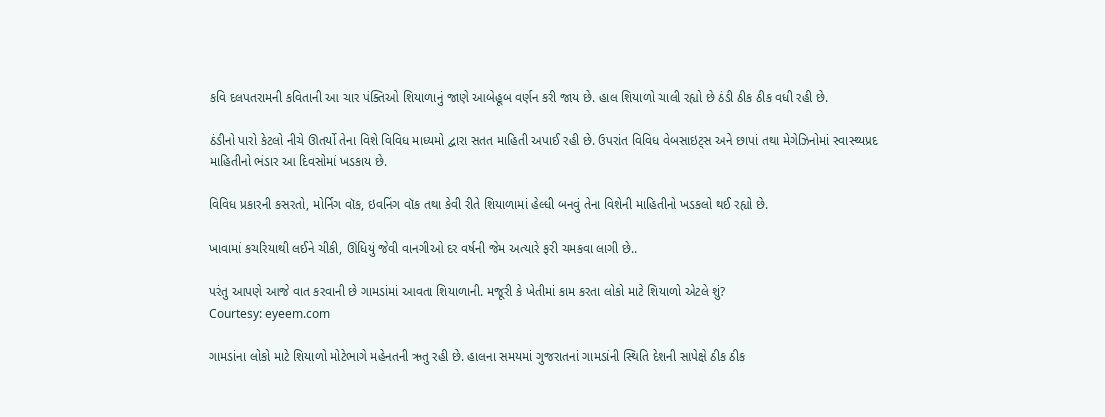કવિ દલપતરામની કવિતાની આ ચાર પંક્તિઓ શિયાળાનું જાણે આબેહૂબ વર્ણન કરી જાય છે. હાલ શિયાળો ચાલી રહ્યો છે ઠંડી ઠીક ઠીક વધી રહી છે.

ઠંડીનો પારો કેટલો નીચે ઊતર્યો તેના વિશે વિવિધ માધ્યમો દ્વારા સતત માહિતી અપાઈ રહી છે. ઉપરાંત વિવિધ વેબસાઇટ્સ અને છાપાં તથા મેગેઝિનોમાં સ્વાસ્થ્યપ્રદ માહિતીનો ભંડાર આ દિવસોમાં ખડકાય છે.

વિવિધ પ્રકારની કસરતો, મોર્નિગ વૉક, ઇવનિંગ વૉક તથા કેવી રીતે શિયાળામાં હેલ્ધી બનવું તેના વિશેની માહિતીનો ખડકલો થઈ રહ્યો છે.

ખાવામાં કચરિયાથી લઈને ચીકી, ઊંધિયું જેવી વાનગીઓ દર વર્ષની જેમ અત્યારે ફરી ચમકવા લાગી છે..

પરંતુ આપણે આજે વાત કરવાની છે ગામડાંમાં આવતા શિયાળાની. મજૂરી કે ખેતીમાં કામ કરતા લોકો માટે શિયાળો એટલે શું?
Courtesy: eyeem.com

ગામડાંના લોકો માટે શિયાળો મોટેભાગે મહેનતની ઋતુ રહી છે. હાલના સમયમાં ગુજરાતનાં ગામડાંની સ્થિતિ દેશની સાપેક્ષે ઠીક ઠીક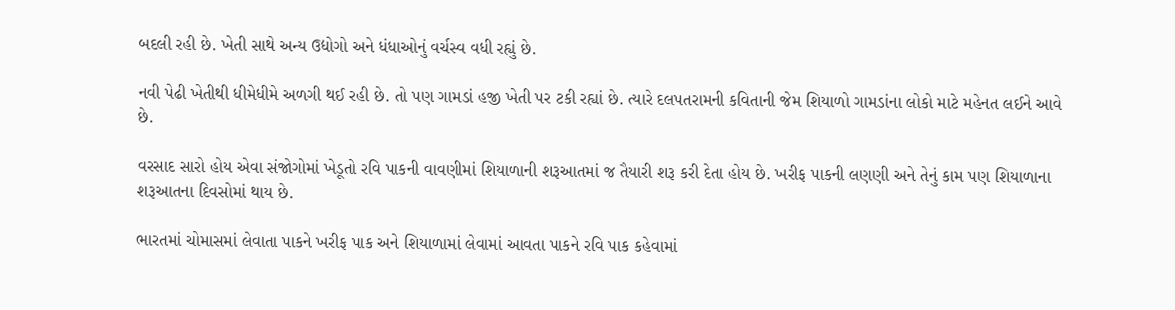બદલી રહી છે. ખેતી સાથે અન્ય ઉદ્યોગો અને ધંધાઓનું વર્ચસ્વ વધી રહ્યું છે.

નવી પેઢી ખેતીથી ધીમેધીમે અળગી થઈ રહી છે. તો પણ ગામડાં હજી ખેતી પર ટકી રહ્યાં છે. ત્યારે દલપતરામની કવિતાની જેમ શિયાળો ગામડાંના લોકો માટે મહેનત લઈને આવે છે.

વરસાદ સારો હોય એવા સંજોગોમાં ખેડૂતો રવિ પાકની વાવણીમાં શિયાળાની શરૂઆતમાં જ તૈયારી શરૂ કરી દેતા હોય છે. ખરીફ પાકની લણણી અને તેનું કામ પણ શિયાળાના શરૂઆતના દિવસોમાં થાય છે.

ભારતમાં ચોમાસમાં લેવાતા પાકને ખરીફ પાક અને શિયાળામાં લેવામાં આવતા પાકને રવિ પાક કહેવામાં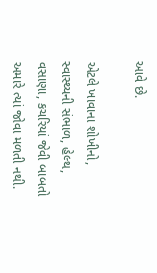આવે છે.

એટલે ખાવાના શોખીનો, સ્વાસ્થ્યની સંભાળ, હેલ્થ, વસાણા, કચરિયાં જેવી બાબતો અમારે ત્યાં જોવા મળતી નથી.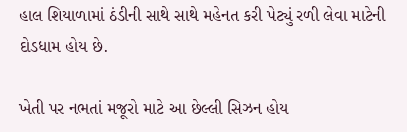હાલ શિયાળામાં ઠંડીની સાથે સાથે મહેનત કરી પેટ્યું રળી લેવા માટેની દોડધામ હોય છે.

ખેતી પર નભતાં મજૂરો માટે આ છેલ્લી સિઝન હોય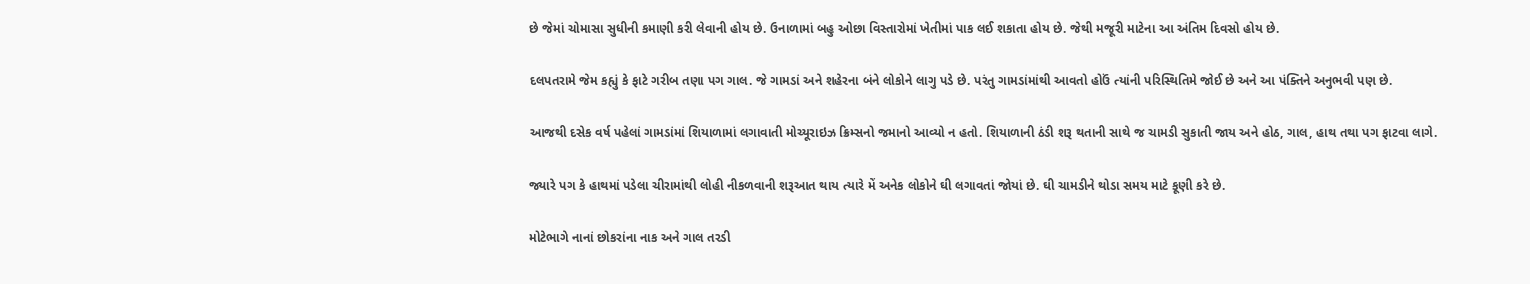છે જેમાં ચોમાસા સુધીની કમાણી કરી લેવાની હોય છે. ઉનાળામાં બહુ ઓછા વિસ્તારોમાં ખેતીમાં પાક લઈ શકાતા હોય છે. જેથી મજૂરી માટેના આ અંતિમ દિવસો હોય છે.

દલપતરામે જેમ કહ્યું કે ફાટે ગરીબ તણા પગ ગાલ. જે ગામડાં અને શહેરના બંને લોકોને લાગુ પડે છે. પરંતુ ગામડાંમાંથી આવતો હોઉં ત્યાંની પરિસ્થિતિમે જોઈ છે અને આ પંક્તિને અનુભવી પણ છે.

આજથી દસેક વર્ષ પહેલાં ગામડાંમાં શિયાળામાં લગાવાતી મોચ્યૂરાઇઝ ક્રિમ્સનો જમાનો આવ્યો ન હતો. શિયાળાની ઠંડી શરૂ થતાની સાથે જ ચામડી સુકાતી જાય અને હોઠ, ગાલ, હાથ તથા પગ ફાટવા લાગે.

જ્યારે પગ કે હાથમાં પડેલા ચીરામાંથી લોહી નીકળવાની શરૂઆત થાય ત્યારે મેં અનેક લોકોને ઘી લગાવતાં જોયાં છે. ઘી ચામડીને થોડા સમય માટે કૂણી કરે છે.

મોટેભાગે નાનાં છોકરાંના નાક અને ગાલ તરડી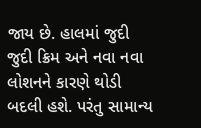જાય છે. હાલમાં જુદી જુદી ક્રિમ અને નવા નવા લોશનને કારણે થોડી બદલી હશે. પરંતુ સામાન્ય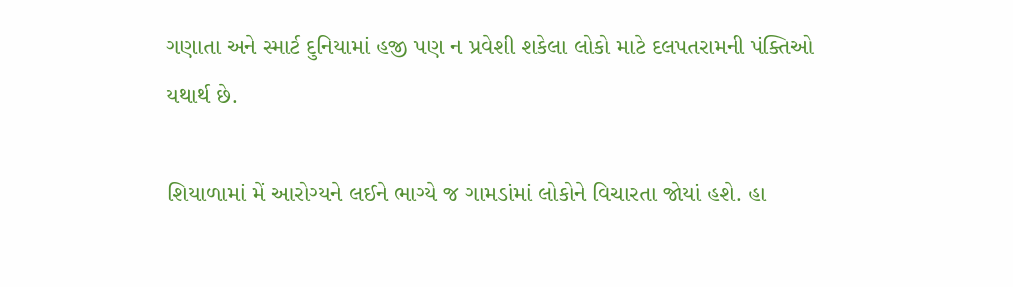ગણાતા અને સ્માર્ટ દુનિયામાં હજી પણ ન પ્રવેશી શકેલા લોકો માટે દલપતરામની પંક્તિઓ યથાર્થ છે.

શિયાળામાં મેં આરોગ્યને લઈને ભાગ્યે જ ગામડાંમાં લોકોને વિચારતા જોયાં હશે. હા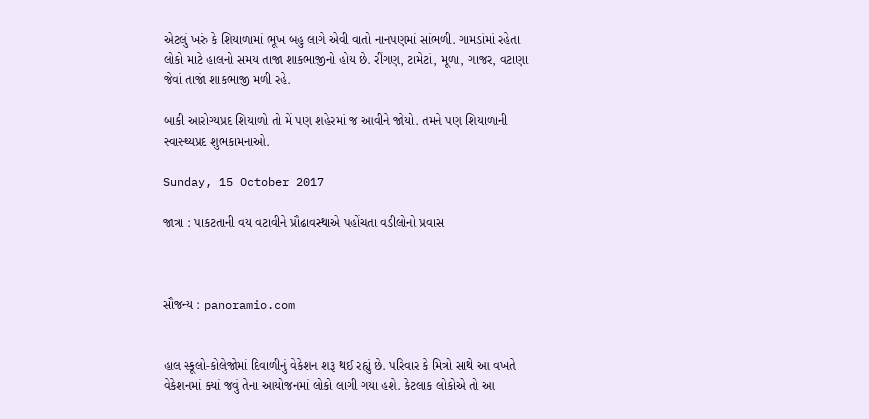એટલું ખરું કે શિયાળામાં ભૂખ બહુ લાગે એવી વાતો નાનપણમાં સાંભળી. ગામડાંમાં રહેતા લોકો માટે હાલનો સમય તાજા શાકભાજીનો હોય છે. રીંગણ, ટામેટાં, મૂળા, ગાજર, વટાણા જેવાં તાજાં શાકભાજી મળી રહે.

બાકી આરોગ્યપ્રદ શિયાળો તો મેં પણ શહેરમાં જ આવીને જોયો. તમને પણ શિયાળાની સ્વાસ્થ્યપ્રદ શુભકામનાઓ.

Sunday, 15 October 2017

જાત્રા : પાકટતાની વય વટાવીને પ્રૌઢાવસ્થાએ પહોંચતા વડીલોનો પ્રવાસ



સૌજન્ય : panoramio.com


હાલ સ્કૂલો-કોલેજોમાં દિવાળીનું વેકેશન શરૂ થઈ રહ્યું છે. પરિવાર કે મિત્રો સાથે આ વખતે વેકેશનમાં ક્યાં જવું તેના આયોજનમાં લોકો લાગી ગયા હશે. કેટલાક લોકોએ તો આ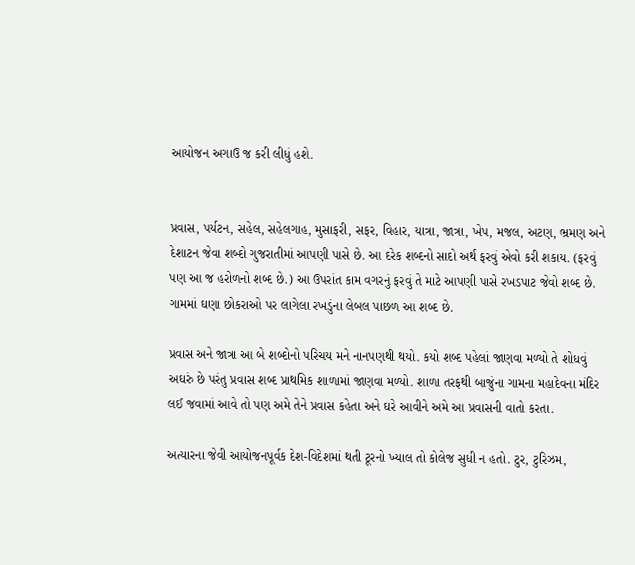આયોજન અગાઉ જ કરી લીધું હશે.


પ્રવાસ, પર્યટન, સહેલ, સહેલગાહ, મુસાફરી, સફર, વિહાર, યાત્રા, જાત્રા, ખેપ, મજલ, અટણ, ભ્રમણ અને દેશાટન જેવા શબ્દો ગુજરાતીમાં આપણી પાસે છે. આ દરેક શબ્દનો સાદો અર્થ ફરવું એવો કરી શકાય. (ફરવું પણ આ જ હરોળનો શબ્દ છે.) આ ઉપરાંત કામ વગરનું ફરવું તે માટે આપણી પાસે રખડપાટ જેવો શબ્દ છે. ગામમાં ઘણા છોકરાઓ પર લાગેલા રખડુંના લેબલ પાછળ આ શબ્દ છે.

પ્રવાસ અને જાત્રા આ બે શબ્દોનો પરિચય મને નાનપણથી થયો. કયો શબ્દ પહેલાં જાણવા મળ્યો તે શોધવું અઘરું છે પરંતુ પ્રવાસ શબ્દ પ્રાથમિક શાળામાં જાણવા મળ્યો. શાળા તરફથી બાજુંના ગામના મહાદેવના મંદિર લઈ જવામાં આવે તો પણ અમે તેને પ્રવાસ કહેતા અને ઘરે આવીને અમે આ પ્રવાસની વાતો કરતા.

અત્યારના જેવી આયોજનપૂર્વક દેશ-વિદેશમાં થતી ટૂરનો ખ્યાલ તો કોલેજ સુધી ન હતો. ટુર, ટુરિઝમ,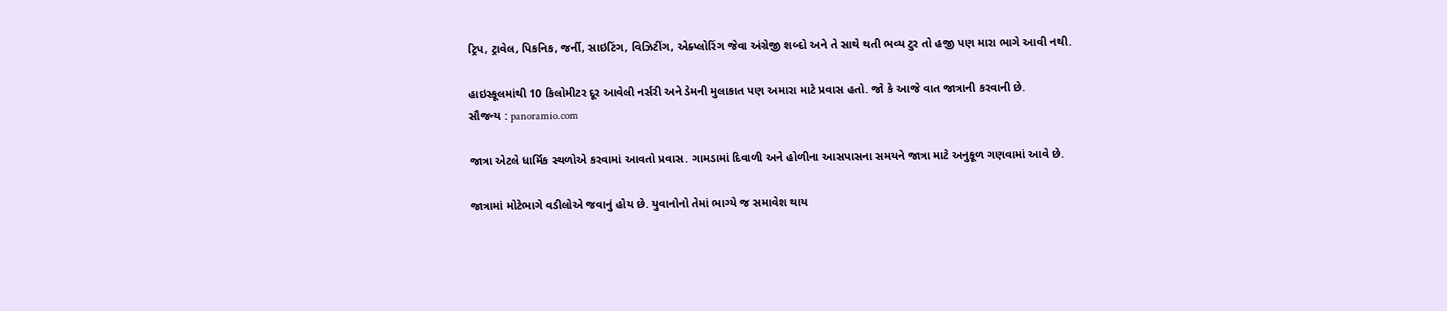ટ્રિપ, ટ્રાવેલ, પિકનિક, જર્ની, સાઇટિંગ, વિઝિટીંગ, એક્પ્લોરિંગ જેવા અંગ્રેજી શબ્દો અને તે સાથે થતી ભવ્ય ટુર તો હજી પણ મારા ભાગે આવી નથી.

હાઇસ્કૂલમાંથી 10 કિલોમીટર દૂર આવેલી નર્સરી અને ડેમની મુલાકાત પણ અમારા માટે પ્રવાસ હતો. જો કે આજે વાત જાત્રાની કરવાની છે.
સૌજન્ય : panoramio.com

જાત્રા એટલે ધાર્મિક સ્થળોએ કરવામાં આવતો પ્રવાસ. ગામડામાં દિવાળી અને હોળીના આસપાસના સમયને જાત્રા માટે અનુકૂળ ગણવામાં આવે છે.

જાત્રામાં મોટેભાગે વડીલોએ જવાનું હોય છે. યુવાનોનો તેમાં ભાગ્યે જ સમાવેશ થાય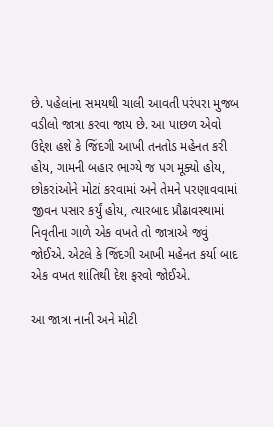છે. પહેલાંના સમયથી ચાલી આવતી પરંપરા મુજબ વડીલો જાત્રા કરવા જાય છે. આ પાછળ એવો ઉદ્દેશ હશે કે જિંદગી આખી તનતોડ મહેનત કરી હોય, ગામની બહાર ભાગ્યે જ પગ મૂક્યો હોય, છોકરાંઓને મોટાં કરવામાં અને તેમને પરણાવવામાં જીવન પસાર કર્યું હોય, ત્યારબાદ પ્રૌઢાવસ્થામાં નિવૃતીના ગાળે એક વખતે તો જાત્રાએ જવું જોઈએ. એટલે કે જિંદગી આખી મહેનત કર્યા બાદ એક વખત શાંતિથી દેશ ફરવો જોઈએ.

આ જાત્રા નાની અને મોટી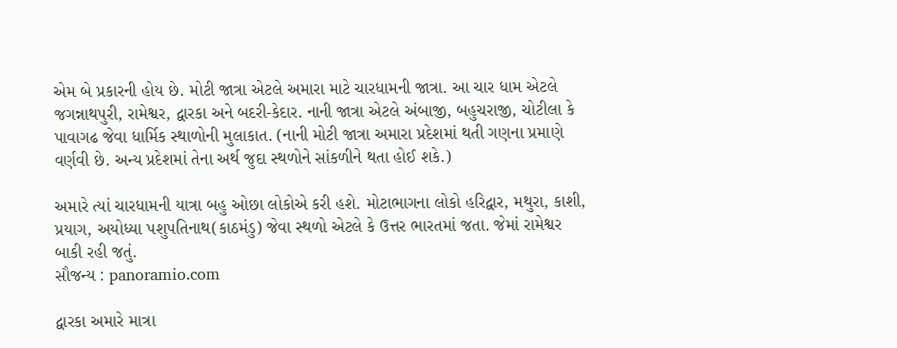એમ બે પ્રકારની હોય છે. મોટી જાત્રા એટલે અમારા માટે ચારધામની જાત્રા. આ ચાર ધામ એટલે જગન્નાથપુરી, રામેશ્વર, દ્વારકા અને બદરી-કેદાર. નાની જાત્રા એટલે અંબાજી, બહુચરાજી, ચોટીલા કે પાવાગઢ જેવા ધાર્મિક સ્થાળોની મુલાકાત. (નાની મોટી જાત્રા અમારા પ્રદેશમાં થતી ગણના પ્રમાણે વર્ણવી છે. અન્ય પ્રદેશમાં તેના અર્થ જુદા સ્થળોને સાંકળીને થતા હોઈ શકે.)

અમારે ત્યાં ચારધામની યાત્રા બહુ ઓછા લોકોએ કરી હશે. મોટાભાગના લોકો હરિદ્વાર, મથુરા, કાશી, પ્રયાગ, અયોધ્યા પશુપતિનાથ(કાઠમંડુ) જેવા સ્થળો એટલે કે ઉત્તર ભારતમાં જતા. જેમાં રામેશ્વર બાકી રહી જતું.
સૌજન્ય : panoramio.com

દ્વારકા અમારે માત્રા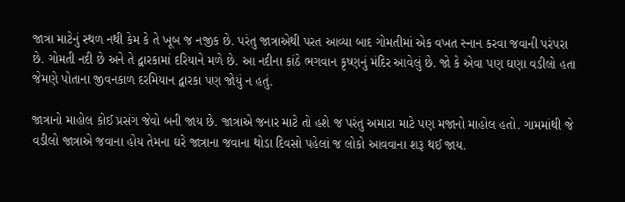જાત્રા માટેનું સ્થળ નથી કેમ કે તે ખૂબ જ નજીક છે. પરંતુ જાત્રાએથી પરત આવ્યા બાદ ગોમતીમાં એક વખત સ્નાન કરવા જવાની પરંપરા છે. ગોમતી નદી છે અને તે દ્વારકામાં દરિયાને મળે છે. આ નદીના કાંઠે ભગવાન કૃષ્ણનું મંદિર આવેલું છે. જો કે એવા પણ ઘણા વડીલો હતા જેમણે પોતાના જીવનકાળ દરમિયાન દ્વારકા પણ જોયું ન હતું.

જાત્રાનો માહોલ કોઈ પ્રસંગ જેવો બની જાય છે. જાત્રાએ જનાર માટે તો હશે જ પરંતુ અમારા માટે પણ મજાનો માહોલ હતો. ગામમાંથી જે વડીલો જાત્રાએ જવાના હોય તેમના ઘરે જાત્રાના જવાના થોડા દિવસો પહેલાં જ લોકો આવવાના શરૂ થઈ જાય.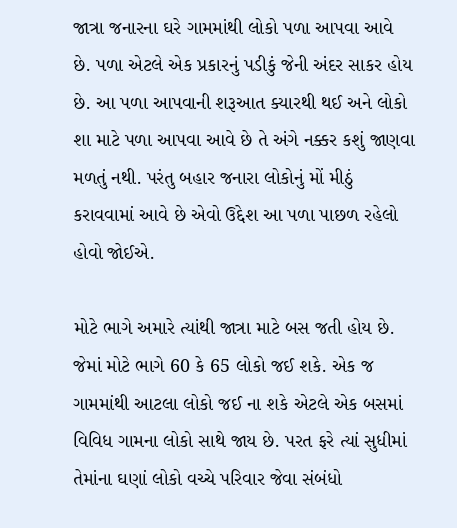જાત્રા જનારના ઘરે ગામમાંથી લોકો પળા આપવા આવે છે. પળા એટલે એક પ્રકારનું પડીકું જેની અંદર સાકર હોય છે. આ પળા આપવાની શરૂઆત ક્યારથી થઈ અને લોકો શા માટે પળા આપવા આવે છે તે અંગે નક્કર કશું જાણવા મળતું નથી. પરંતુ બહાર જનારા લોકોનું મોં મીઠું કરાવવામાં આવે છે એવો ઉદ્દેશ આ પળા પાછળ રહેલો હોવો જોઈએ.

મોટે ભાગે અમારે ત્યાંથી જાત્રા માટે બસ જતી હોય છે. જેમાં મોટે ભાગે 60 કે 65 લોકો જઈ શકે. એક જ ગામમાંથી આટલા લોકો જઈ ના શકે એટલે એક બસમાં વિવિધ ગામના લોકો સાથે જાય છે. પરત ફરે ત્યાં સુધીમાં તેમાંના ઘણાં લોકો વચ્ચે પરિવાર જેવા સંબંધો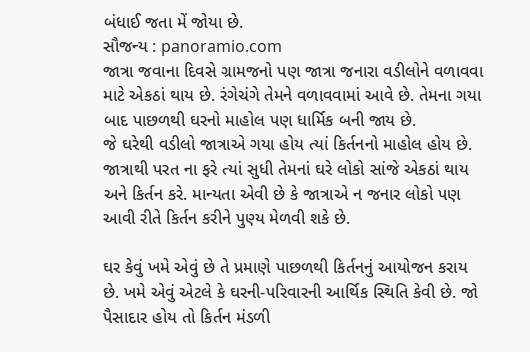બંધાઈ જતા મેં જોયા છે.
સૌજન્ય : panoramio.com
જાત્રા જવાના દિવસે ગ્રામજનો પણ જાત્રા જનારા વડીલોને વળાવવા માટે એકઠાં થાય છે. રંગેચંગે તેમને વળાવવામાં આવે છે. તેમના ગયા બાદ પાછળથી ઘરનો માહોલ પણ ધાર્મિક બની જાય છે.
જે ઘરેથી વડીલો જાત્રાએ ગયા હોય ત્યાં કિર્તનનો માહોલ હોય છે. જાત્રાથી પરત ના ફરે ત્યાં સુધી તેમનાં ઘરે લોકો સાંજે એકઠાં થાય અને કિર્તન કરે. માન્યતા એવી છે કે જાત્રાએ ન જનાર લોકો પણ આવી રીતે કિર્તન કરીને પુણ્ય મેળવી શકે છે.

ઘર કેવું ખમે એવું છે તે પ્રમાણે પાછળથી કિર્તનનું આયોજન કરાય છે. ખમે એવું એટલે કે ઘરની-પરિવારની આર્થિક સ્થિતિ કેવી છે. જો પૈસાદાર હોય તો કિર્તન મંડળી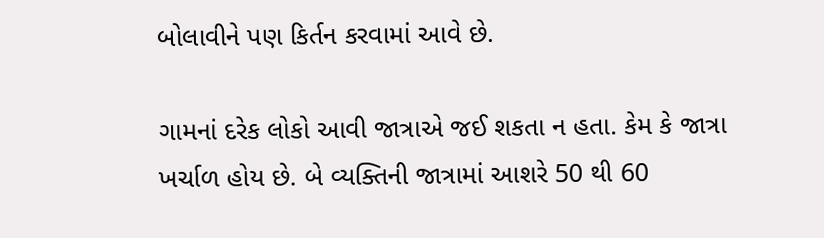બોલાવીને પણ કિર્તન કરવામાં આવે છે.

ગામનાં દરેક લોકો આવી જાત્રાએ જઈ શકતા ન હતા. કેમ કે જાત્રા ખર્ચાળ હોય છે. બે વ્યક્તિની જાત્રામાં આશરે 50 થી 60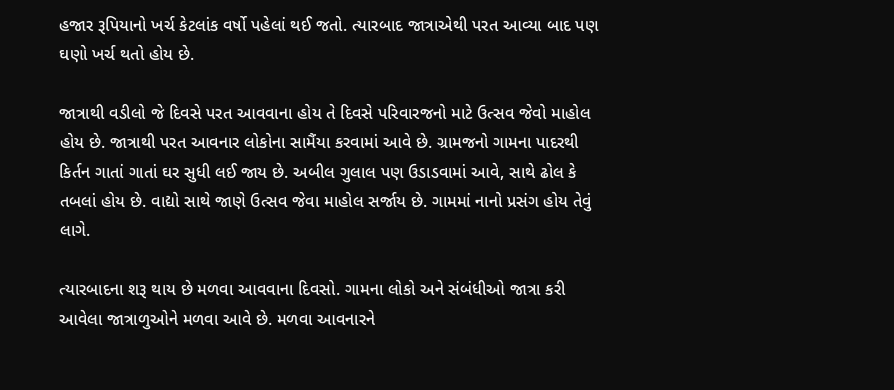હજાર રૂપિયાનો ખર્ચ કેટલાંક વર્ષો પહેલાં થઈ જતો. ત્યારબાદ જાત્રાએથી પરત આવ્યા બાદ પણ ઘણો ખર્ચ થતો હોય છે.

જાત્રાથી વડીલો જે દિવસે પરત આવવાના હોય તે દિવસે પરિવારજનો માટે ઉત્સવ જેવો માહોલ હોય છે. જાત્રાથી પરત આવનાર લોકોના સામૈંયા કરવામાં આવે છે. ગ્રામજનો ગામના પાદરથી કિર્તન ગાતાં ગાતાં ઘર સુધી લઈ જાય છે. અબીલ ગુલાલ પણ ઉડાડવામાં આવે, સાથે ઢોલ કે તબલાં હોય છે. વાદ્યો સાથે જાણે ઉત્સવ જેવા માહોલ સર્જાય છે. ગામમાં નાનો પ્રસંગ હોય તેવું લાગે.

ત્યારબાદના શરૂ થાય છે મળવા આવવાના દિવસો. ગામના લોકો અને સંબંધીઓ જાત્રા કરી આવેલા જાત્રાળુઓને મળવા આવે છે. મળવા આવનારને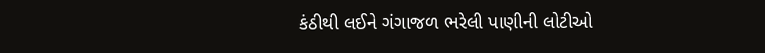કંઠીથી લઈને ગંગાજળ ભરેલી પાણીની લોટીઓ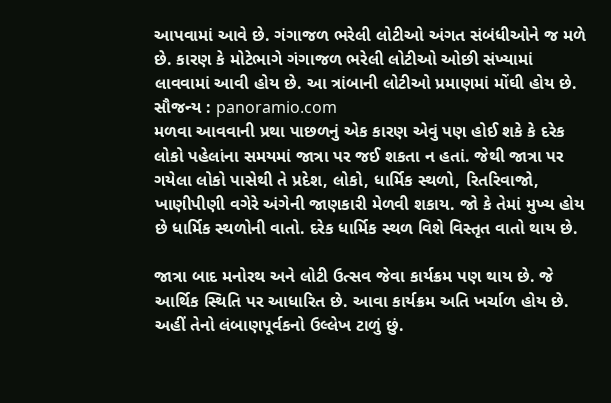આપવામાં આવે છે. ગંગાજળ ભરેલી લોટીઓ અંગત સંબંધીઓને જ મળે છે. કારણ કે મોટેભાગે ગંગાજળ ભરેલી લોટીઓ ઓછી સંખ્યામાં લાવવામાં આવી હોય છે. આ ત્રાંબાની લોટીઓ પ્રમાણમાં મોંઘી હોય છે.
સૌજન્ય : panoramio.com
મળવા આવવાની પ્રથા પાછળનું એક કારણ એવું પણ હોઈ શકે કે દરેક લોકો પહેલાંના સમયમાં જાત્રા પર જઈ શકતા ન હતાં. જેથી જાત્રા પર ગયેલા લોકો પાસેથી તે પ્રદેશ, લોકો, ધાર્મિક સ્થળો, રિતરિવાજો, ખાણીપીણી વગેરે અંગેની જાણકારી મેળવી શકાય. જો કે તેમાં મુખ્ય હોય છે ધાર્મિક સ્થળોની વાતો. દરેક ધાર્મિક સ્થળ વિશે વિસ્તૃત વાતો થાય છે.

જાત્રા બાદ મનોરથ અને લોટી ઉત્સવ જેવા કાર્યક્રમ પણ થાય છે. જે આર્થિક સ્થિતિ પર આધારિત છે. આવા કાર્યક્રમ અતિ ખર્ચાળ હોય છે. અહીં તેનો લંબાણપૂર્વકનો ઉલ્લેખ ટાળું છું.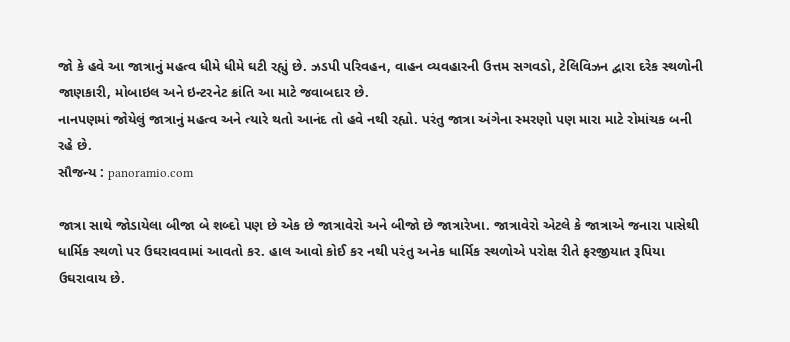જો કે હવે આ જાત્રાનું મહત્વ ધીમે ધીમે ઘટી રહ્યું છે. ઝડપી પરિવહન, વાહન વ્યવહારની ઉત્તમ સગવડો, ટેલિવિઝન દ્વારા દરેક સ્થળોની જાણકારી, મોબાઇલ અને ઇન્ટરનેટ ક્રાંતિ આ માટે જવાબદાર છે.
નાનપણમાં જોયેલું જાત્રાનું મહત્વ અને ત્યારે થતો આનંદ તો હવે નથી રહ્યો. પરંતુ જાત્રા અંગેના સ્મરણો પણ મારા માટે રોમાંચક બની રહે છે.
સૌજન્ય : panoramio.com

જાત્રા સાથે જોડાયેલા બીજા બે શબ્દો પણ છે એક છે જાત્રાવેરો અને બીજો છે જાત્રારેખા. જાત્રાવેરો એટલે કે જાત્રાએ જનારા પાસેથી ધાર્મિક સ્થળો પર ઉઘરાવવામાં આવતો કર. હાલ આવો કોઈ કર નથી પરંતુ અનેક ધાર્મિક સ્થળોએ પરોક્ષ રીતે ફરજીયાત રૂપિયા ઉઘરાવાય છે.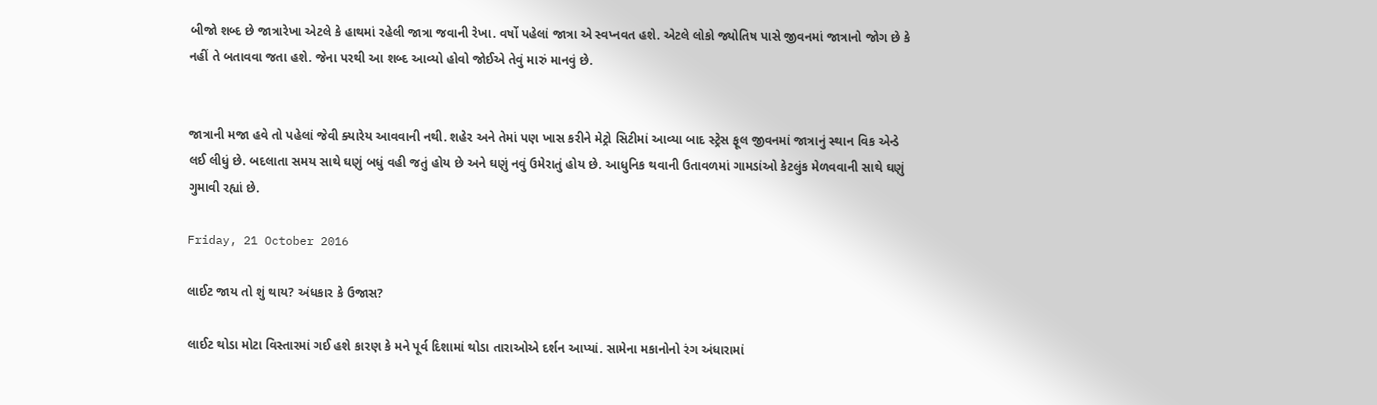બીજો શબ્દ છે જાત્રારેખા એટલે કે હાથમાં રહેલી જાત્રા જવાની રેખા. વર્ષો પહેલાં જાત્રા એ સ્વપ્નવત હશે. એટલે લોકો જ્યોતિષ પાસે જીવનમાં જાત્રાનો જોગ છે કે નહીં તે બતાવવા જતા હશે. જેના પરથી આ શબ્દ આવ્યો હોવો જોઈએ તેવું મારું માનવું છે.


જાત્રાની મજા હવે તો પહેલાં જેવી ક્યારેય આવવાની નથી. શહેર અને તેમાં પણ ખાસ કરીને મેટ્રો સિટીમાં આવ્યા બાદ સ્ટ્રેસ ફૂલ જીવનમાં જાત્રાનું સ્થાન વિક એન્ડે લઈ લીધું છે. બદલાતા સમય સાથે ઘણું બધું વહી જતું હોય છે અને ઘણું નવું ઉમેરાતું હોય છે. આધુનિક થવાની ઉતાવળમાં ગામડાંઓ કેટલુંક મેળવવાની સાથે ઘણું ગુમાવી રહ્યાં છે.

Friday, 21 October 2016

લાઈટ જાય તો શું થાય? અંધકાર કે ઉજાસ?

લાઈટ થોડા મોટા વિસ્તારમાં ગઈ હશે કારણ કે મને પૂર્વ દિશામાં થોડા તારાઓએ દર્શન આપ્યાં. સામેના મકાનોનો રંગ અંધારામાં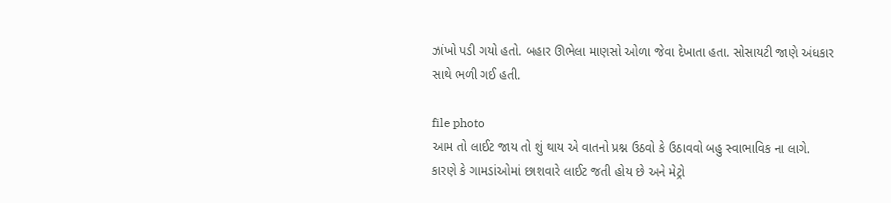ઝાંખો પડી ગયો હતો. બહાર ઊભેલા માણસો ઓળા જેવા દેખાતા હતા. સોસાયટી જાણે અંધકાર સાથે ભળી ગઈ હતી.

file photo
આમ તો લાઈટ જાય તો શું થાય એ વાતનો પ્રશ્ન ઉઠવો કે ઉઠાવવો બહુ સ્વાભાવિક ના લાગે. કારણે કે ગામડાંઓમાં છાશવારે લાઈટ જતી હોય છે અને મેટ્રો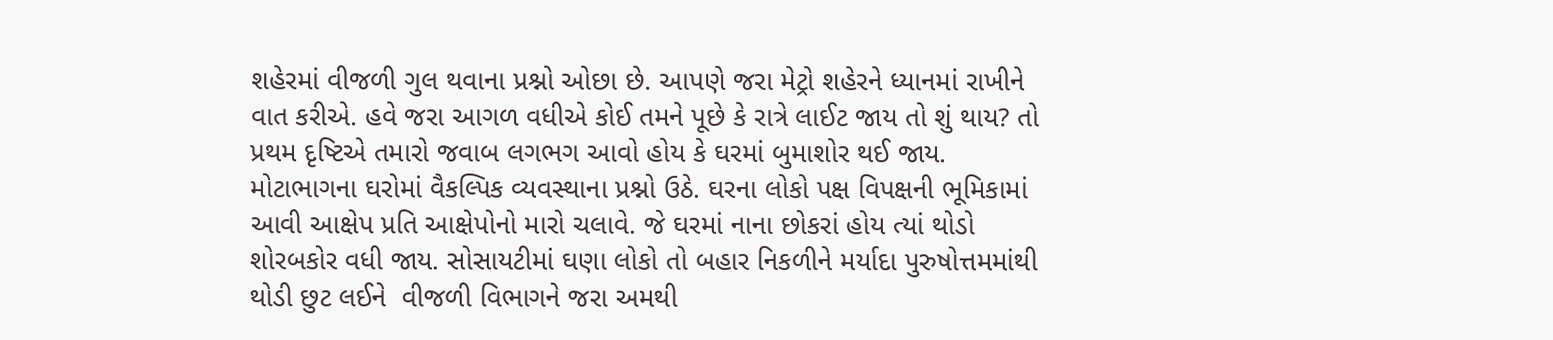શહેરમાં વીજળી ગુલ થવાના પ્રશ્નો ઓછા છે. આપણે જરા મેટ્રો શહેરને ધ્યાનમાં રાખીને વાત કરીએ. હવે જરા આગળ વધીએ કોઈ તમને પૂછે કે રાત્રે લાઈટ જાય તો શું થાય? તો પ્રથમ દૃષ્ટિએ તમારો જવાબ લગભગ આવો હોય કે ઘરમાં બુમાશોર થઈ જાય. મોટાભાગના ઘરોમાં વૈકલ્પિક વ્યવસ્થાના પ્રશ્નો ઉઠે. ઘરના લોકો પક્ષ વિપક્ષની ભૂમિકામાં આવી આક્ષેપ પ્રતિ આક્ષેપોનો મારો ચલાવે. જે ઘરમાં નાના છોકરાં હોય ત્યાં થોડો શોરબકોર વધી જાય. સોસાયટીમાં ઘણા લોકો તો બહાર નિકળીને મર્યાદા પુરુષોત્તમમાંથી થોડી છુટ લઈને  વીજળી વિભાગને જરા અમથી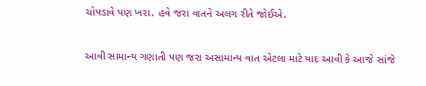ચોપડાવે પણ ખરા. હવે જરા વાતને અલગ રીતે જોઈએ.

આવી સામાન્ય ગણાતી પણ જરા અસામાન્ય વાત એટલા માટે યાદ આવી કે આજે સાંજે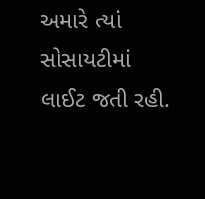અમારે ત્યાં સોસાયટીમાં લાઈટ જતી રહી.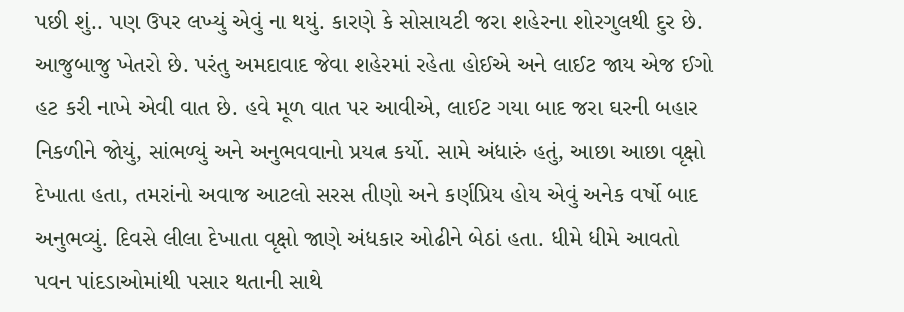પછી શું.. પણ ઉપર લખ્યું એવું ના થયું. કારણે કે સોસાયટી જરા શહેરના શોરગુલથી દુર છે. આજુબાજુ ખેતરો છે. પરંતુ અમદાવાદ જેવા શહેરમાં રહેતા હોઈએ અને લાઈટ જાય એજ ઈગો હટ કરી નાખે એવી વાત છે. હવે મૂળ વાત પર આવીએ, લાઈટ ગયા બાદ જરા ઘરની બહાર નિકળીને જોયું, સાંભળ્યું અને અનુભવવાનો પ્રયત્ન કર્યો. સામે અંધારું હતું, આછા આછા વૃક્ષો દેખાતા હતા, તમરાંનો અવાજ આટલો સરસ તીણો અને કર્ણપ્રિય હોય એવું અનેક વર્ષો બાદ અનુભવ્યું. દિવસે લીલા દેખાતા વૃક્ષો જાણે અંધકાર ઓઢીને બેઠાં હતા. ધીમે ધીમે આવતો પવન પાંદડાઓમાંથી પસાર થતાની સાથે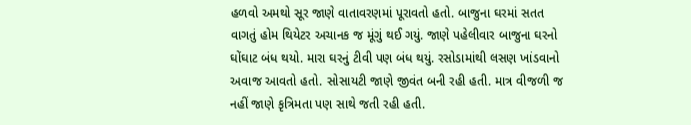હળવો અમથો સૂર જાણે વાતાવરણમાં પૂરાવતો હતો. બાજુના ઘરમાં સતત વાગતું હોમ થિયેટર અચાનક જ મૂંગું થઈ ગયું. જાણે પહેલીવાર બાજુના ઘરનો ઘોંઘાટ બંધ થયો. મારા ઘરનું ટીવી પણ બંધ થયું. રસોડામાંથી લસણ ખાંડવાનો અવાજ આવતો હતો. સોસાયટી જાણે જીવંત બની રહી હતી. માત્ર વીજળી જ નહીં જાણે કૃત્રિમતા પણ સાથે જતી રહી હતી.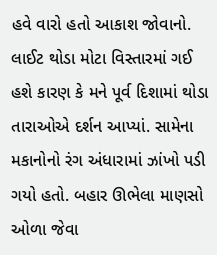હવે વારો હતો આકાશ જોવાનો. લાઈટ થોડા મોટા વિસ્તારમાં ગઈ હશે કારણ કે મને પૂર્વ દિશામાં થોડા તારાઓએ દર્શન આપ્યાં. સામેના મકાનોનો રંગ અંધારામાં ઝાંખો પડી ગયો હતો. બહાર ઊભેલા માણસો ઓળા જેવા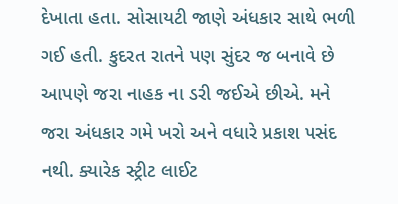દેખાતા હતા. સોસાયટી જાણે અંધકાર સાથે ભળી ગઈ હતી. કુદરત રાતને પણ સુંદર જ બનાવે છે આપણે જરા નાહક ના ડરી જઈએ છીએ. મને જરા અંધકાર ગમે ખરો અને વધારે પ્રકાશ પસંદ નથી. ક્યારેક સ્ટ્રીટ લાઈટ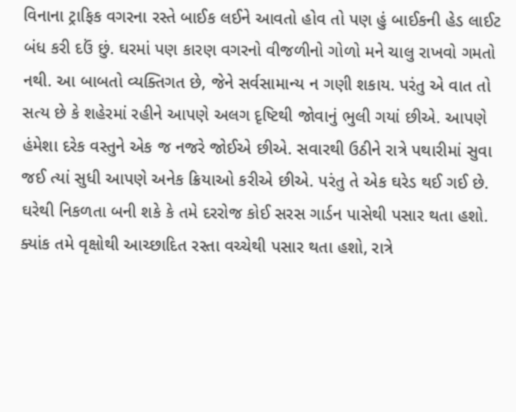વિનાના ટ્રાફિક વગરના રસ્તે બાઈક લઈને આવતો હોવ તો પણ હું બાઈકની હેડ લાઈટ બંધ કરી દઉં છું. ઘરમાં પણ કારણ વગરનો વીજળીનો ગોળો મને ચાલુ રાખવો ગમતો નથી. આ બાબતો વ્યક્તિગત છે, જેને સર્વસામાન્ય ન ગણી શકાય. પરંતુ એ વાત તો સત્ય છે કે શહેરમાં રહીને આપણે અલગ દૃષ્ટિથી જોવાનું ભુલી ગયાં છીએ. આપણે હંમેશા દરેક વસ્તુને એક જ નજરે જોઈએ છીએ. સવારથી ઉઠીને રાત્રે પથારીમાં સુવા જઈ ત્યાં સુધી આપણે અનેક ક્રિયાઓ કરીએ છીએ. પરંતુ તે એક ઘરેડ થઈ ગઈ છે. ઘરેથી નિકળતા બની શકે કે તમે દરરોજ કોઈ સરસ ગાર્ડન પાસેથી પસાર થતા હશો. ક્યાંક તમે વૃક્ષોથી આચ્છાદિત રસ્તા વચ્ચેથી પસાર થતા હશો, રાત્રે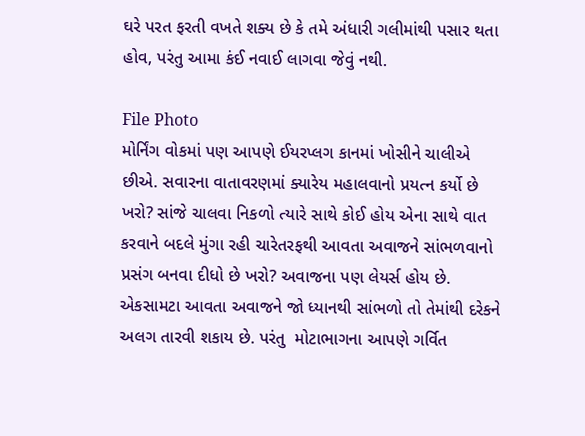ઘરે પરત ફરતી વખતે શક્ય છે કે તમે અંધારી ગલીમાંથી પસાર થતા હોવ, પરંતુ આમા કંઈ નવાઈ લાગવા જેવું નથી.

File Photo
મોર્નિંગ વોકમાં પણ આપણે ઈયરપ્લગ કાનમાં ખોસીને ચાલીએ છીએ. સવારના વાતાવરણમાં ક્યારેય મહાલવાનો પ્રયત્ન કર્યો છે ખરો? સાંજે ચાલવા નિકળો ત્યારે સાથે કોઈ હોય એના સાથે વાત કરવાને બદલે મુંગા રહી ચારેતરફથી આવતા અવાજને સાંભળવાનો પ્રસંગ બનવા દીધો છે ખરો? અવાજના પણ લેયર્સ હોય છે. એકસામટા આવતા અવાજને જો ધ્યાનથી સાંભળો તો તેમાંથી દરેકને અલગ તારવી શકાય છે. પરંતુ  મોટાભાગના આપણે ગર્વિત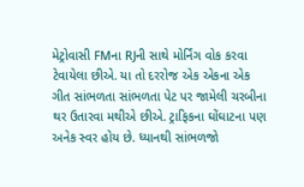મેટ્રોવાસી FMના RJની સાથે મોર્નિંગ વોક કરવા ટેવાયેલા છીએ. યા તો દરરોજ એક એકના એક ગીત સાંભળતા સાંભળતા પેટ પર જામેલી ચરબીના થર ઉતારવા મથીએ છીએ. ટ્રાફિકના ઘોંઘાટના પણ અનેક સ્વર હોય છે. ધ્યાનથી સાંભળજો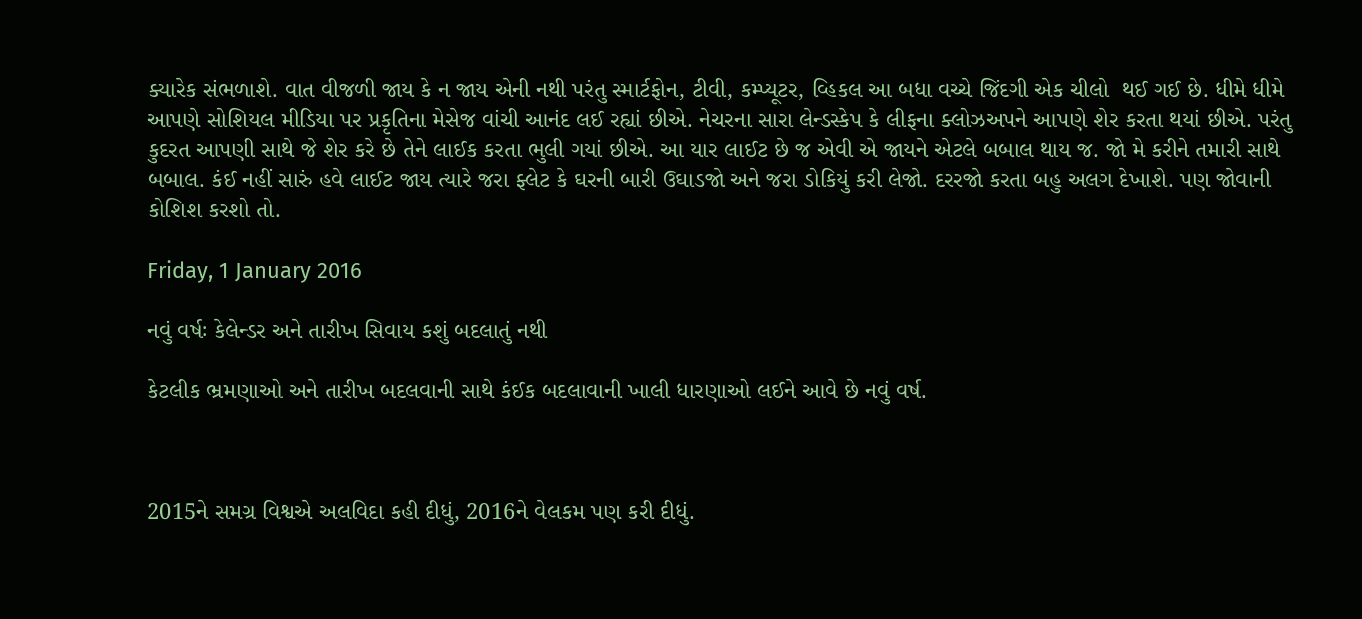ક્યારેક સંભળાશે. વાત વીજળી જાય કે ન જાય એની નથી પરંતુ સ્માર્ટફોન, ટીવી, કમ્પ્યૂટર, વ્હિકલ આ બધા વચ્ચે જિંદગી એક ચીલો  થઈ ગઈ છે. ધીમે ધીમે આપણે સોશિયલ મીડિયા પર પ્રકૃતિના મેસેજ વાંચી આનંદ લઈ રહ્યાં છીએ. નેચરના સારા લેન્ડસ્કેપ કે લીફના ક્લોઝઅપને આપણે શેર કરતા થયાં છીએ. પરંતુ કુદરત આપણી સાથે જે શેર કરે છે તેને લાઈક કરતા ભુલી ગયાં છીએ. આ યાર લાઈટ છે જ એવી એ જાયને એટલે બબાલ થાય જ. જો મે કરીને તમારી સાથે બબાલ. કંઈ નહીં સારું હવે લાઈટ જાય ત્યારે જરા ફ્લેટ કે ઘરની બારી ઉઘાડજો અને જરા ડોકિયું કરી લેજો. દરરજો કરતા બહુ અલગ દેખાશે. પણ જોવાની કોશિશ કરશો તો.

Friday, 1 January 2016

નવું વર્ષઃ કેલેન્ડર અને તારીખ સિવાય કશું બદલાતું નથી

કેટલીક ભ્રમણાઓ અને તારીખ બદલવાની સાથે કંઈક બદલાવાની ખાલી ધારણાઓ લઈને આવે છે નવું વર્ષ.



2015ને સમગ્ર વિશ્વએ અલવિદા કહી દીધું, 2016ને વેલકમ પણ કરી દીધું.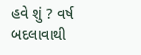હવે શું ? વર્ષ બદલાવાથી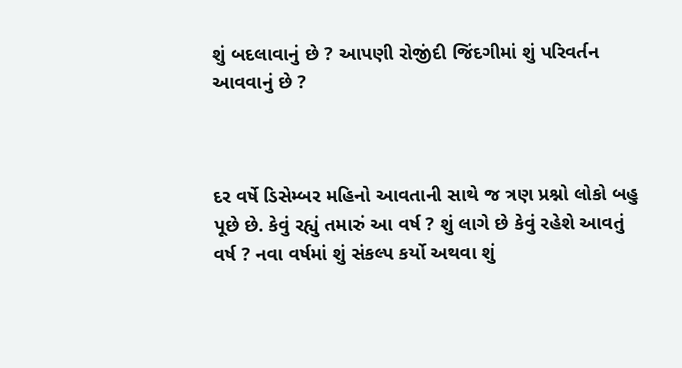શું બદલાવાનું છે ? આપણી રોજીંદી જિંદગીમાં શું પરિવર્તન આવવાનું છે ?



દર વર્ષે ડિસેમ્બર મહિનો આવતાની સાથે જ ત્રણ પ્રશ્નો લોકો બહુ પૂછે છે. કેવું રહ્યું તમારું આ વર્ષ ? શું લાગે છે કેવું રહેશે આવતું વર્ષ ? નવા વર્ષમાં શું સંકલ્પ કર્યો અથવા શું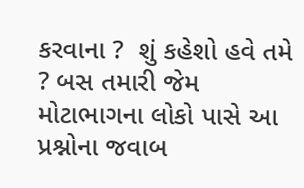કરવાના ?  શું કહેશો હવે તમે ? બસ તમારી જેમ મોટાભાગના લોકો પાસે આ પ્રશ્નોના જવાબ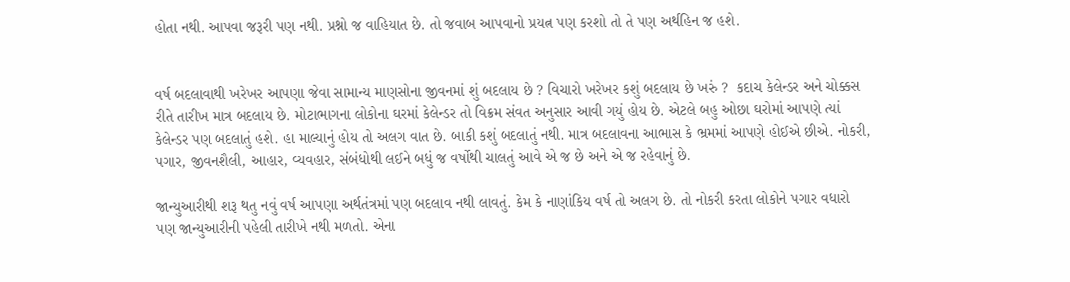હોતા નથી. આપવા જરૂરી પણ નથી. પ્રશ્નો જ વાહિયાત છે. તો જવાબ આપવાનો પ્રયત્ન પણ કરશો તો તે પણ અર્થહિન જ હશે.


વર્ષ બદલાવાથી ખરેખર આપણા જેવા સામાન્ય માણસોના જીવનમાં શું બદલાય છે ? વિચારો ખરેખર કશું બદલાય છે ખરું ?  કદાચ કેલેન્ડર અને ચોક્કસ રીતે તારીખ માત્ર બદલાય છે. મોટાભાગના લોકોના ઘરમાં કેલેન્ડર તો વિક્રમ સંવત અનુસાર આવી ગયું હોય છે. એટલે બહુ ઓછા ઘરોમાં આપણે ત્યાં કેલેન્ડર પણ બદલાતું હશે. હા માલ્યાનું હોય તો અલગ વાત છે. બાકી કશું બદલાતું નથી. માત્ર બદલાવના આભાસ કે ભ્રમમાં આપણે હોઈએ છીએ. નોકરી, પગાર, જીવનશૈલી, આહાર, વ્યવહાર, સંબંધોથી લઈને બધું જ વર્ષોથી ચાલતું આવે એ જ છે અને એ જ રહેવાનું છે.

જાન્યુઆરીથી શરૂ થતુ નવું વર્ષ આપણા અર્થતંત્રમાં પણ બદલાવ નથી લાવતું. કેમ કે નાણાંકિય વર્ષ તો અલગ છે. તો નોકરી કરતા લોકોને પગાર વધારો પણ જાન્યુઆરીની પહેલી તારીખે નથી મળતો. એના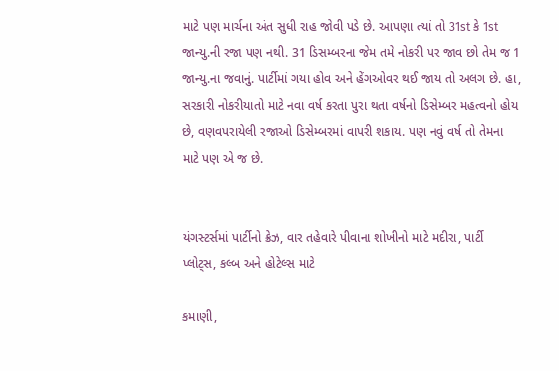માટે પણ માર્ચના અંત સુધી રાહ જોવી પડે છે. આપણા ત્યાં તો 31st કે 1st જાન્યુ.ની રજા પણ નથી. 31 ડિસમ્બરના જેમ તમે નોકરી પર જાવ છો તેમ જ 1 જાન્યુ.ના જવાનું. પાર્ટીમાં ગયા હોવ અને હેંગઓવર થઈ જાય તો અલગ છે. હા, સરકારી નોકરીયાતો માટે નવા વર્ષ કરતા પુરા થતા વર્ષનો ડિસેમ્બર મહત્વનો હોય છે, વણવપરાયેલી રજાઓ ડિસેમ્બરમાં વાપરી શકાય. પણ નવું વર્ષ તો તેમના માટે પણ એ જ છે.


યંગસ્ટર્સમાં પાર્ટીનો ક્રેઝ, વાર તહેવારે પીવાના શોખીનો માટે મદીરા, પાર્ટી પ્લોટ્સ, કલ્બ અને હોટેલ્સ માટે

કમાણી,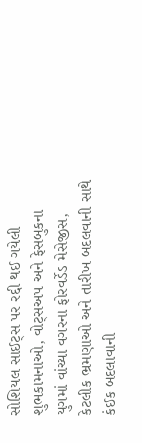સોશિયલ સાઈટ્સ પર રદ્દી થઈ ગયેલી શુભકામનાઓ, વોટ્સઅપ અને ફેસબુકના યુગમાં વાંચ્યા વગરના ફોરવર્ડેડ મેસેજીસ, કેટલીક ભ્રમણાઓ અને તારીખ બદલવાની સાથે કંઈક બદલાવાની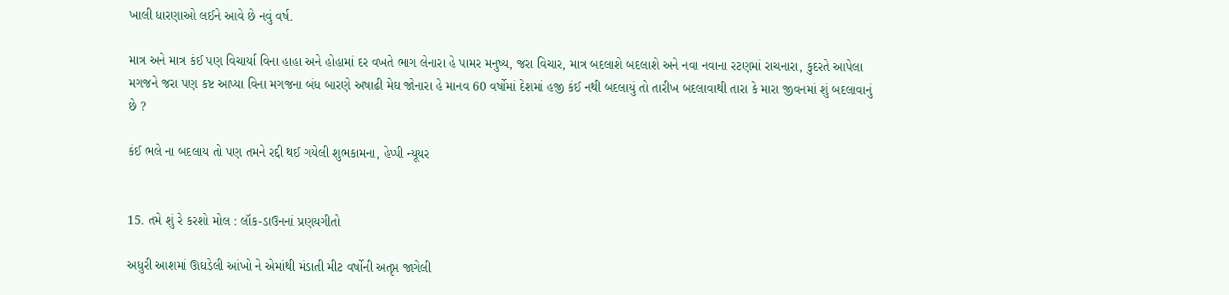ખાલી ધારણાઓ લઈને આવે છે નવું વર્ષ.

માત્ર અને માત્ર કંઈ પણ વિચાર્યા વિના હાહા અને હોહામાં દર વખતે ભાગ લેનારા હે પામર મનુષ્ય, જરા વિચાર, માત્ર બદલાશે બદલાશે અને નવા નવાના રટણમાં રાચનારા, કુદરતે આપેલા મગજને જરા પણ કષ્ટ આપ્યા વિના મગજના બંધ બારણે અષાઢી મેઘ જોનારા હે માનવ 60 વર્ષોમાં દેશમાં હજી કંઈ નથી બદલાયું તો તારીખ બદલાવાથી તારા કે મારા જીવનમાં શું બદલાવાનું છે ?

કંઈ ભલે ના બદલાય તો પણ તમને રદ્દી થઈ ગયેલી શુભકામના, હેપ્પી ન્યૂયર


15. તમે શું રે કરશો મોલ : લૉક-ડાઉનનાં પ્રણયગીતો

અધુરી આશમાં ઊઘડેલી આંખો ને એમાંથી મંડાતી મીટ વર્ષોની અતૃપ્ત જાગેલી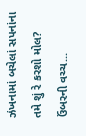ઝંખનામાં બચેલાં સપનાંના  તમે શું રે કરશો મોલ? ઉંબરની વચ્ચ...